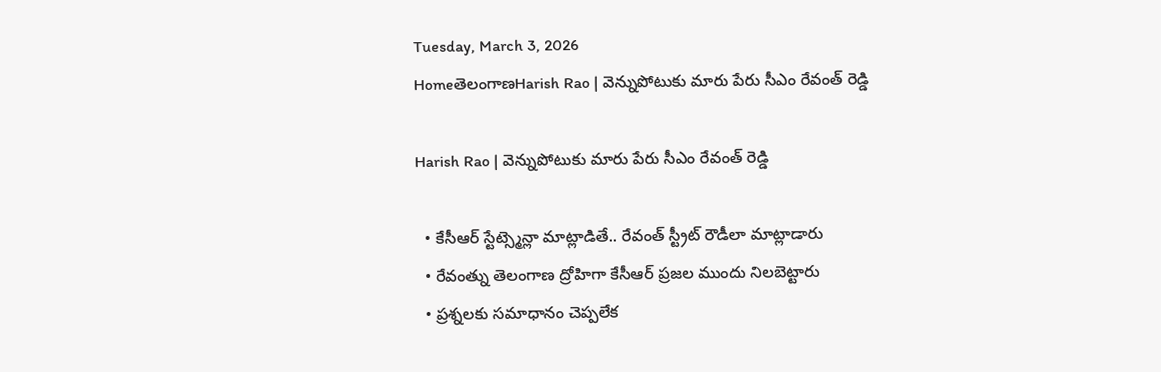Tuesday, March 3, 2026
HomeతెలంగాణHarish Rao | వెన్నుపోటుకు మారు పేరు సీఎం రేవంత్ రెడ్డి

Harish Rao | వెన్నుపోటుకు మారు పేరు సీఎం రేవంత్ రెడ్డి

  • కేసీఆర్ స్టేట్స్మెన్లా మాట్లాడితే.. రేవంత్ స్ట్రీట్ రౌడీలా మాట్లాడారు
  • రేవంత్ను తెలంగాణ ద్రోహిగా కేసీఆర్ ప్రజల ముందు నిలబెట్టారు
  • ప్రశ్నలకు సమాధానం చెప్పలేక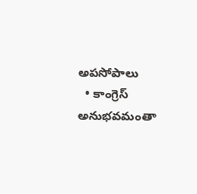అపసోపాలు
  • కాంగ్రెస్ అనుభవమంతా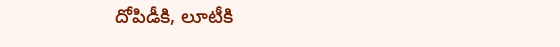దోపిడీకి, లూటీకి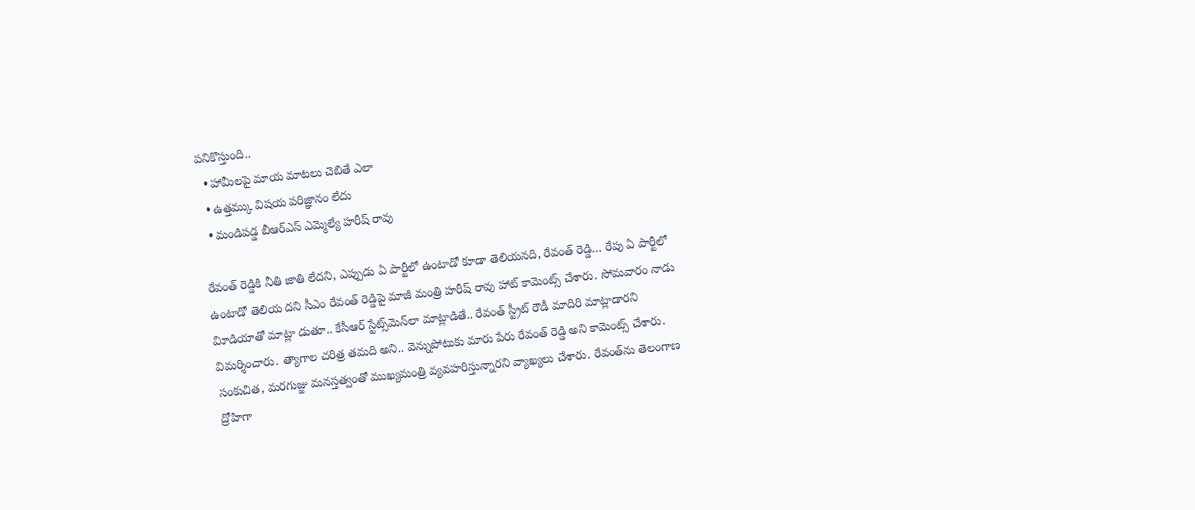పనికొస్తుంది..
  • హామీలపై మాయ మాటలు చెబితే ఎలా
  • ఉత్తమ్కు విషయ పరిజ్ఞానం లేదు
  • మండిపడ్డ బీఆర్ఎస్ ఎమ్మెల్యే హరీష్ రావు

రేవంత్‌ రెడ్డికి నీతి జాతి లేదని, ఎప్పుడు ఏ పార్టీలో ఉంటాడో కూడా తెలియనది, రేవంత్‌ రెడ్డి… రేపు ఏ పార్టీలో ఉంటాడో తెలియ దని సీఎం రేవంత్‌ రెడ్డిపై మాజీ మంత్రి హరీష్‌ రావు హాట్‌ కామెంట్స్‌ చేశారు. సోమవారం నాడు విూడియాతో మాట్లా డుతూ.. కేసీఆర్‌ స్టేట్స్‌మెన్‌లా మాట్లాడితే.. రేవంత్‌ స్ట్రీట్‌ రౌడీ మాదిరి మాట్లాడారని విమర్శించారు. త్యాగాల చరిత్ర తమది అని.. వెన్నుపోటుకు మారు పేరు రేవంత్‌ రెడ్డి అని కామెంట్స్‌ చేశారు. సంకుచిత, మరగుజ్జు మనస్తత్వంతో ముఖ్యమంత్రి వ్యవహరిస్తున్నారని వ్యాఖ్యలు చేశారు. రేవంత్‌ను తెలంగాణ ద్రోహిగా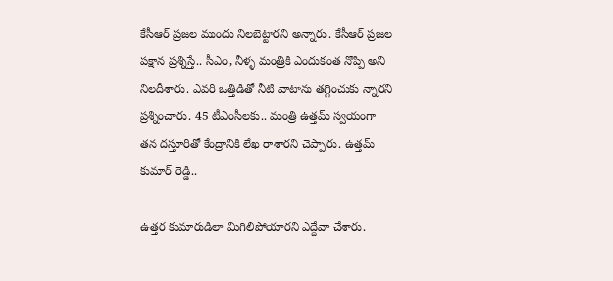కేసీఆర్‌ ప్రజల ముందు నిలబెట్టారని అన్నారు. కేసీఆర్‌ ప్రజల పక్షాన ప్రశ్నిస్తే.. సీఎం, నీళ్ళ మంత్రికి ఎందుకంత నొప్పి అని నిలదీశారు. ఎవరి ఒత్తిడితో నీటి వాటాను తగ్గించుకు న్నారని ప్రశ్నించారు. 45 టీఎంసీలకు.. మంత్రి ఉత్తమ్‌ స్వయంగా తన దస్తూరితో కేంద్రానికి లేఖ రాశారని చెప్పారు. ఉత్తమ్‌ కుమార్‌ రెడ్డి..

ఉత్తర కుమారుడిలా మిగిలిపోయారని ఎద్దేవా చేశారు.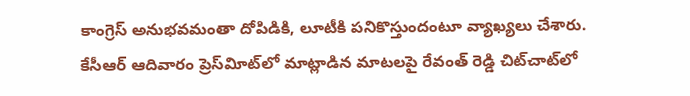కాంగ్రెస్‌ అనుభవమంతా దోపిడికి, లూటీకి పనికొస్తుందంటూ వ్యాఖ్యలు చేశారు. కేసీఆర్‌ ఆదివారం ప్రెస్‌విూట్‌లో మాట్లాడిన మాటలపై రేవంత్‌ రెడ్డి చిట్‌చాట్‌లో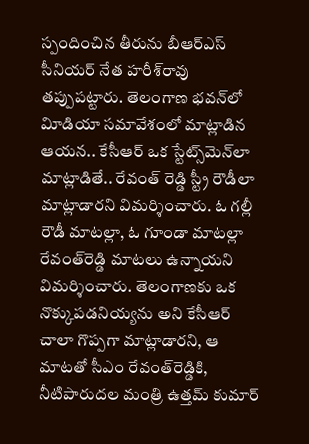స్పందించిన తీరును బీఆర్‌ఎస్‌ సీనియర్‌ నేత హరీశ్‌రావు తప్పుపట్టారు. తెలంగాణ భవన్‌లో విూడియా సమావేశంలో మాట్లాడిన ఆయన.. కేసీఆర్‌ ఒక స్టేట్స్‌మెన్‌లా మాట్లాడితే.. రేవంత్‌ రెడ్డి స్ట్రీ రౌడీలా మాట్లాడారని విమర్శించారు. ఓ గల్లీ రౌడీ మాటల్లా, ఓ గూండా మాటల్లా రేవంత్‌రెడ్డి మాటలు ఉన్నాయని విమర్శించారు. తెలంగాణకు ఒక నొక్కుపడనియ్యను అని కేసీఆర్‌ చాలా గొప్పగా మాట్లాడారని, ఆ మాటతో సీఎం రేవంత్‌రెడ్డికి, నీటిపారుదల మంత్రి ఉత్తమ్‌ కుమార్‌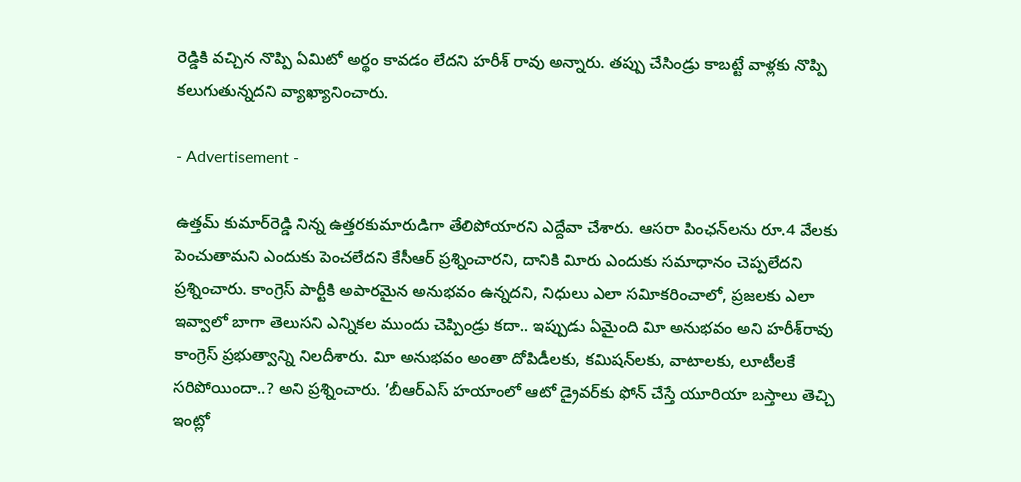రెడ్డికి వచ్చిన నొప్పి ఏమిటో అర్థం కావడం లేదని హరీశ్‌ రావు అన్నారు. తప్పు చేసిండ్రు కాబట్టే వాళ్లకు నొప్పి కలుగుతున్నదని వ్యాఖ్యానించారు.

- Advertisement -

ఉత్తమ్‌ కుమార్‌రెడ్డి నిన్న ఉత్తరకుమారుడిగా తేలిపోయారని ఎద్దేవా చేశారు. ఆసరా పింఛన్‌లను రూ.4 వేలకు పెంచుతామని ఎందుకు పెంచలేదని కేసీఆర్‌ ప్రశ్నించారని, దానికి విూరు ఎందుకు సమాధానం చెప్పలేదని ప్రశ్నించారు. కాంగ్రెస్‌ పార్టీకి అపారమైన అనుభవం ఉన్నదని, నిధులు ఎలా సవిూకరించాలో, ప్రజలకు ఎలా ఇవ్వాలో బాగా తెలుసని ఎన్నికల ముందు చెప్పిండ్రు కదా.. ఇప్పుడు ఏమైంది విూ అనుభవం అని హరీశ్‌రావు కాంగ్రెస్‌ ప్రభుత్వాన్ని నిలదీశారు. విూ అనుభవం అంతా దోపిడీలకు, కమిషన్‌లకు, వాటాలకు, లూటీలకే సరిపోయిందా..? అని ప్రశ్నించారు. ’బీఆర్‌ఎస్‌ హయాంలో ఆటో డ్రైవర్‌కు ఫోన్‌ చేస్తే యూరియా బస్తాలు తెచ్చి ఇంట్లో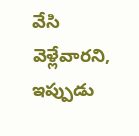వేసి వెళ్లేవారని, ఇప్పుడు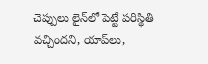చెప్పులు లైన్‌లో పెట్టే పరిస్థితి వచ్చిందని, యాప్‌లు,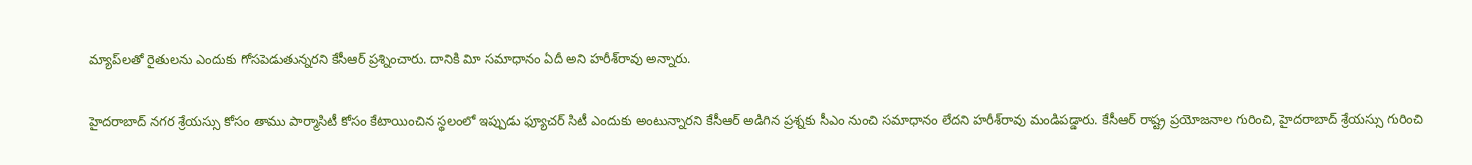మ్యాప్‌లతో రైతులను ఎందుకు గోసపెడుతున్నరని కేసీఆర్‌ ప్రశ్నించారు. దానికి విూ సమాధానం ఏదీ అని హరీశ్‌రావు అన్నారు.

హైదరాబాద్‌ నగర శ్రేయస్సు కోసం తాము పార్మాసిటీ కోసం కేటాయించిన స్థలంలో ఇప్పుడు ఫ్యూచర్‌ సిటీ ఎందుకు అంటున్నారని కేసీఆర్‌ అడిగిన ప్రశ్నకు సీఎం నుంచి సమాధానం లేదని హరీశ్‌రావు మండిపడ్డారు. కేసీఆర్‌ రాష్ట్ర ప్రయోజనాల గురించి, హైదరాబాద్‌ శ్రేయస్సు గురించి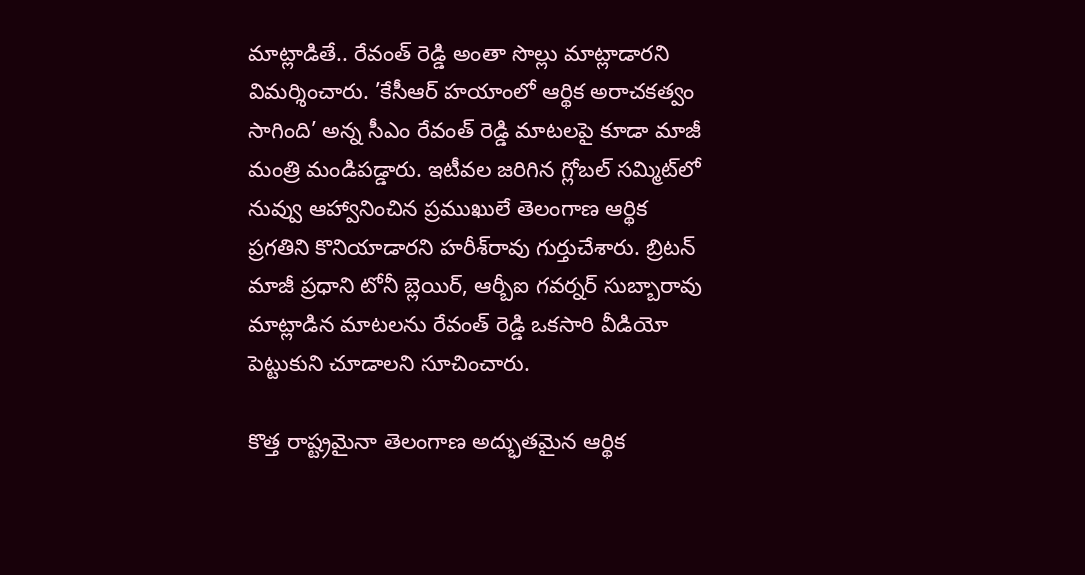మాట్లాడితే.. రేవంత్‌ రెడ్డి అంతా సొల్లు మాట్లాడారని విమర్శించారు. ’కేసీఆర్‌ హయాంలో ఆర్థిక అరాచకత్వం సాగింది’ అన్న సీఎం రేవంత్‌ రెడ్డి మాటలపై కూడా మాజీ మంత్రి మండిపడ్డారు. ఇటీవల జరిగిన గ్లోబల్‌ సమ్మిట్‌లో నువ్వు ఆహ్వానించిన ప్రముఖులే తెలంగాణ ఆర్థిక ప్రగతిని కొనియాడారని హరీశ్‌రావు గుర్తుచేశారు. బ్రిటన్‌ మాజీ ప్రధాని టోనీ బ్లెయిర్‌, ఆర్బీఐ గవర్నర్‌ సుబ్బారావు మాట్లాడిన మాటలను రేవంత్‌ రెడ్డి ఒకసారి వీడియో పెట్టుకుని చూడాలని సూచించారు.

కొత్త రాష్ట్రమైనా తెలంగాణ అద్భుతమైన ఆర్థిక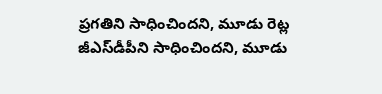ప్రగతిని సాధించిందని, మూడు రెట్ల జీఎస్‌డీపీని సాధించిందని, మూడు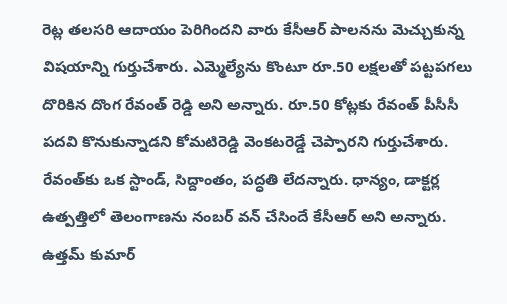రెట్ల తలసరి ఆదాయం పెరిగిందని వారు కేసీఆర్‌ పాలనను మెచ్చుకున్న విషయాన్ని గుర్తుచేశారు. ఎమ్మెల్యేను కొంటూ రూ.50 లక్షలతో పట్టపగలు దొరికిన దొంగ రేవంత్‌ రెడ్డి అని అన్నారు. రూ.50 కోట్లకు రేవంత్‌ పీసీసీ పదవి కొనుకున్నాడని కోమటిరెడ్డి వెంకటరెడ్డే చెప్పారని గుర్తుచేశారు. రేవంత్‌కు ఒక స్టాండ్‌, సిద్దాంతం, పద్ధతి లేదన్నారు. ధాన్యం, డాక్టర్ల ఉత్పత్తిలో తెలంగాణను నంబర్‌ వన్‌ చేసిందే కేసీఆర్‌ అని అన్నారు. ఉత్తమ్‌ కుమార్‌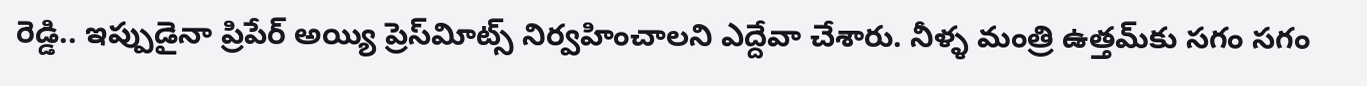రెడ్డి.. ఇప్పుడైనా ప్రిపేర్‌ అయ్యి ప్రెస్‌విూట్స్‌ నిర్వహించాలని ఎద్దేవా చేశారు. నీళ్ళ మంత్రి ఉత్తమ్‌కు సగం సగం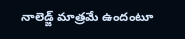నాలెడ్జ్‌ మాత్రమే ఉందంటూ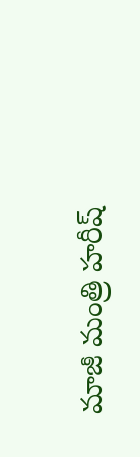మాజీ మంత్రి హరీష్‌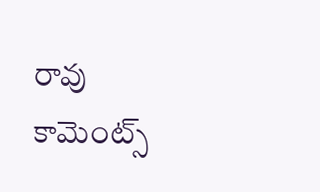రావు కామెంట్స్‌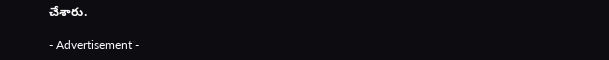చేశారు.

- Advertisement -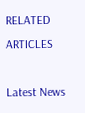RELATED ARTICLES

Latest News